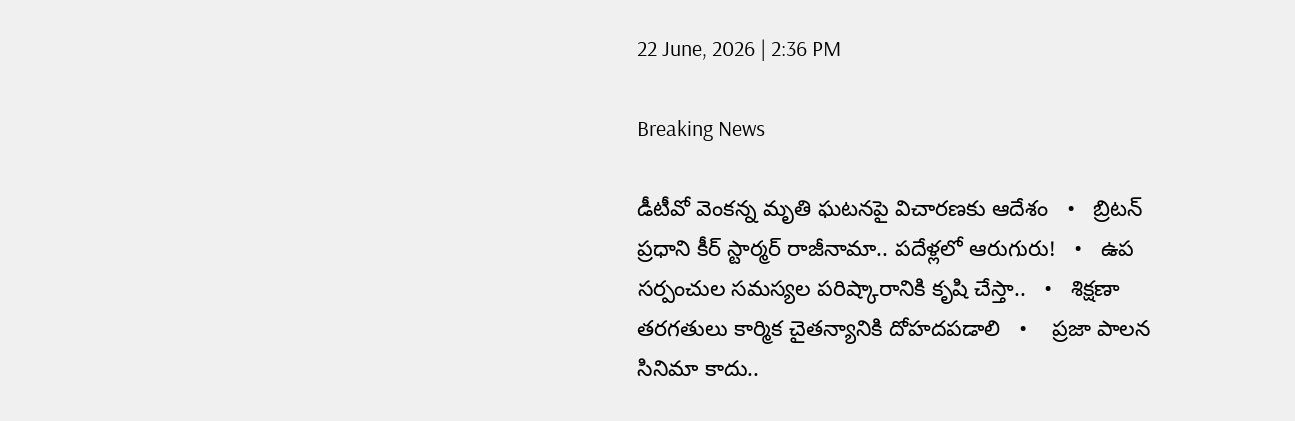22 June, 2026 | 2:36 PM

Breaking News

డీటీవో వెంకన్న మృతి ఘటనపై విచారణకు ఆదేశం   •   బ్రిటన్‌ ప్రధాని కీర్‌ స్టార్మర్‌ రాజీనామా.. పదేళ్లలో ఆరుగురు!   •   ఉప సర్పంచుల సమస్యల పరిష్కారానికి కృషి చేస్తా..   •   శిక్షణా తరగతులు కార్మిక చైతన్యానికి దోహదపడాలి   •    ప్రజా పాలన సినిమా కాదు..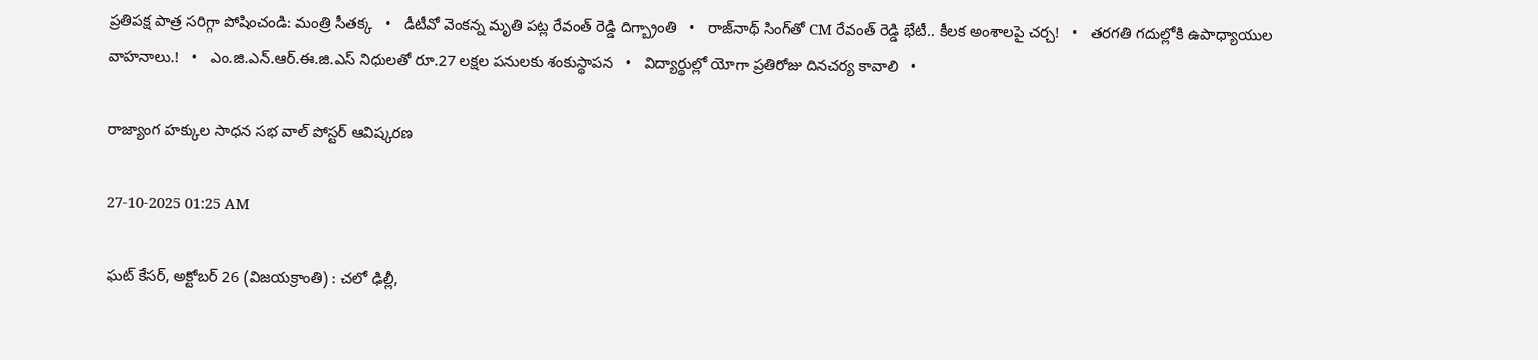ప్రతిపక్ష పాత్ర సరిగ్గా పోషించండి: మంత్రి సీతక్క   •   డీటీవో వెంకన్న మృతి పట్ల రేవంత్ రెడ్డి దిగ్బ్రాంతి   •   రాజ్‌నాథ్‌ సింగ్‌తో CM రేవంత్ రెడ్డి భేటీ.. కీలక అంశాలపై చర్చ!   •   తరగతి గదుల్లోకి ఉపాధ్యాయుల వాహనాలు.!   •   ఎం.జి.ఎన్.ఆర్.ఈ.జి.ఎస్ నిధులతో రూ.27 లక్షల పనులకు శంకుస్థాపన   •   విద్యార్థుల్లో యోగా ప్రతిరోజు దినచర్య కావాలి   •

రాజ్యాంగ హక్కుల సాధన సభ వాల్ పోస్టర్ ఆవిష్కరణ

27-10-2025 01:25 AM

ఘట్ కేసర్, అక్టోబర్ 26 (విజయక్రాంతి) : చలో ఢిల్లీ,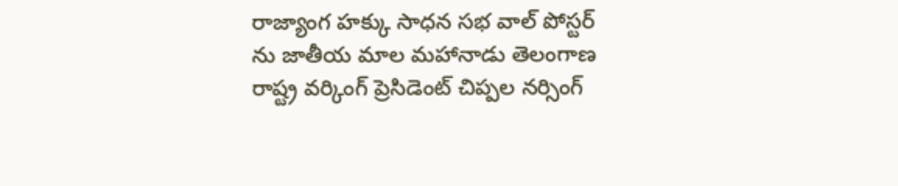రాజ్యాంగ హక్కు సాధన సభ వాల్ పోస్టర్ ను జాతీయ మాల మహానాడు తెలంగాణ రాష్ట్ర వర్కింగ్ ప్రెసిడెంట్ చిప్పల నర్సింగ్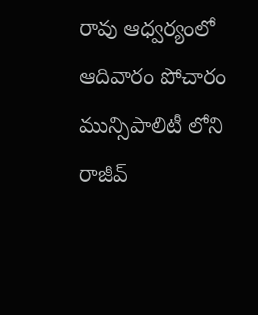రావు ఆధ్వర్యంలో  ఆదివారం పోచారం మున్సిపాలిటీ లోని రాజీవ్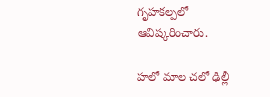గృహకల్పలో ఆవిష్కరించారు.

హలో మాల చలో ఢిల్లీ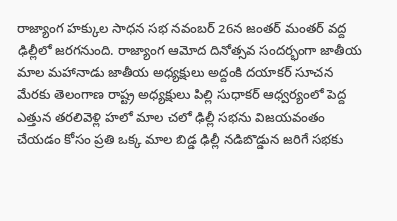రాజ్యాంగ హక్కుల సాధన సభ నవంబర్ 26న జంతర్ మంతర్ వద్ద ఢిల్లీలో జరగనుంది. రాజ్యాంగ ఆమోద దినోత్సవ సందర్భంగా జాతీయ మాల మహానాడు జాతీయ అధ్యక్షులు అద్దంకి దయాకర్ సూచన మేరకు తెలంగాణ రాష్ట్ర అధ్యక్షులు పిల్లి సుధాకర్ ఆధ్వర్యంలో పెద్ద ఎత్తున తరలివెళ్లి హలో మాల చలో ఢిల్లీ సభను విజయవంతం చేయడం కోసం ప్రతి ఒక్క మాల బిడ్డ ఢిల్లీ నడిబొడ్డున జరిగే సభకు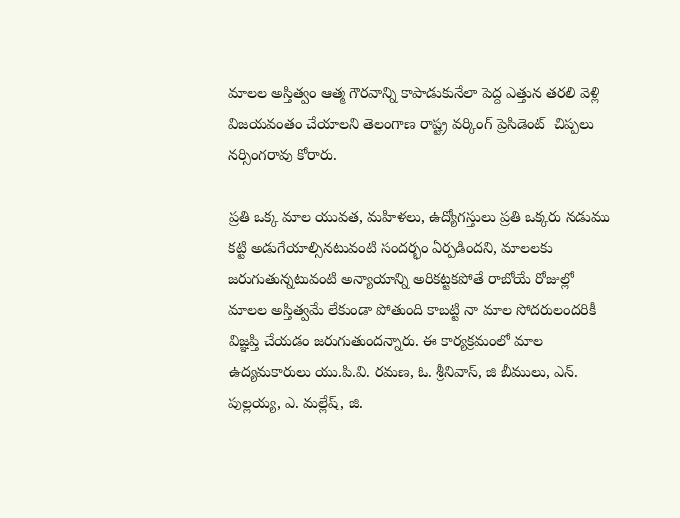మాలల అస్తిత్వం ఆత్మ గౌరవాన్ని కాపాడుకునేలా పెద్ద ఎత్తున తరలి వెళ్లి విజయవంతం చేయాలని తెలంగాణ రాష్ట్ర వర్కింగ్ ప్రెసిడెంట్  చిప్పలు నర్సింగరావు కోరారు.

ప్రతి ఒక్క మాల యువత, మహిళలు, ఉద్యోగస్తులు ప్రతి ఒక్కరు నడుము కట్టి అడుగేయాల్సినటువంటి సందర్భం ఏర్పడిందని, మాలలకు జరుగుతున్నటువంటి అన్యాయాన్ని అరికట్టకపోతే రాబోయే రోజుల్లో మాలల అస్తిత్వమే లేకుండా పోతుంది కాబట్టి నా మాల సోదరులందరికీ విజ్ఞప్తి చేయడం జరుగుతుందన్నారు. ఈ కార్యక్రమంలో మాల ఉద్యమకారులు యు.పి.వి. రమణ, ఓ. శ్రీనివాస్, జి బీములు, ఎన్. పుల్లయ్య, ఎ. మల్లేష్, జి.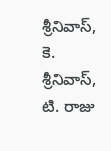శ్రీనివాస్, కె. శ్రీనివాస్, టి. రాజు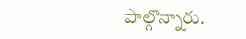పాల్గొన్నారు.